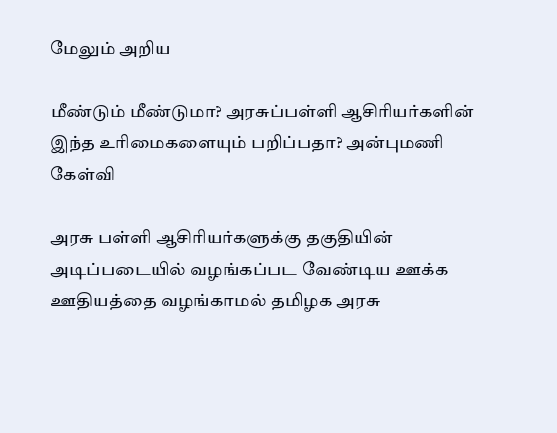மேலும் அறிய

மீண்டும் மீண்டுமா? அரசுப்பள்ளி ஆசிரியர்களின் இந்த உரிமைகளையும் பறிப்பதா? அன்புமணி கேள்வி

அரசு பள்ளி ஆசிரியர்களுக்கு தகுதியின் அடிப்படையில் வழங்கப்பட வேண்டிய ஊக்க ஊதியத்தை வழங்காமல் தமிழக அரசு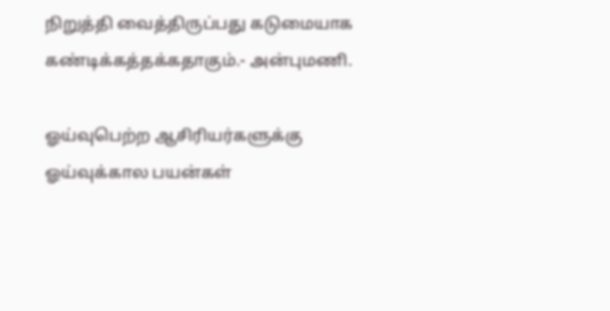நிறுத்தி வைத்திருப்பது கடுமையாக கண்டிக்கத்தக்கதாகும்.- அன்புமணி.

ஓய்வுபெற்ற ஆசிரியர்களுக்கு ஓய்வுக்கால பயன்கள்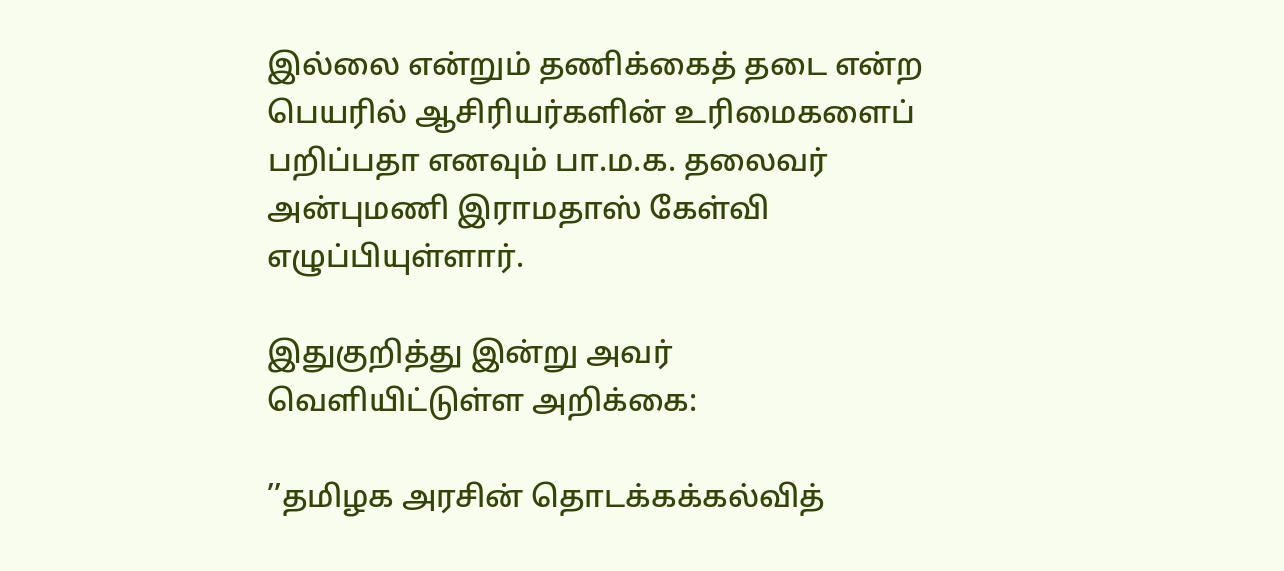இல்லை என்றும் தணிக்கைத் தடை என்ற பெயரில் ஆசிரியர்களின் உரிமைகளைப் பறிப்பதா எனவும் பா.ம.க. தலைவர் அன்புமணி இராமதாஸ் கேள்வி எழுப்பியுள்ளார்.

இதுகுறித்து இன்று அவர் வெளியிட்டுள்ள அறிக்கை:

’’தமிழக அரசின் தொடக்கக்கல்வித்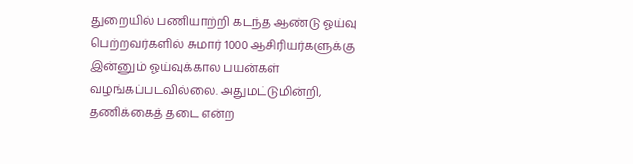துறையில் பணியாற்றி கடந்த ஆண்டு ஓய்வு பெற்றவர்களில் சுமார் 1000 ஆசிரியர்களுக்கு இன்னும் ஓய்வுக்கால பயன்கள் வழங்கப்படவில்லை. அதுமட்டுமின்றி, தணிக்கைத் தடை என்ற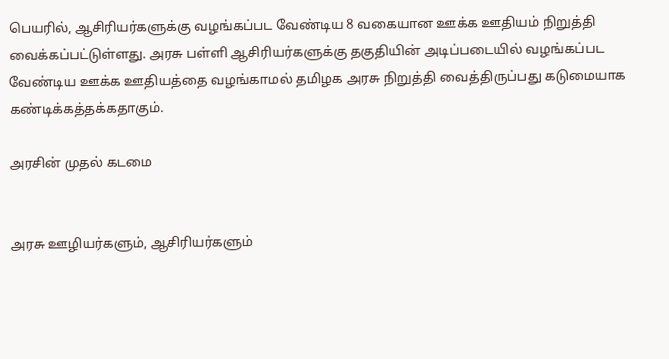பெயரில், ஆசிரியர்களுக்கு வழங்கப்பட வேண்டிய 8 வகையான ஊக்க ஊதியம் நிறுத்தி வைக்கப்பட்டுள்ளது. அரசு பள்ளி ஆசிரியர்களுக்கு தகுதியின் அடிப்படையில் வழங்கப்பட வேண்டிய ஊக்க ஊதியத்தை வழங்காமல் தமிழக அரசு நிறுத்தி வைத்திருப்பது கடுமையாக கண்டிக்கத்தக்கதாகும்.

அரசின் முதல் கடமை


அரசு ஊழியர்களும், ஆசிரியர்களும்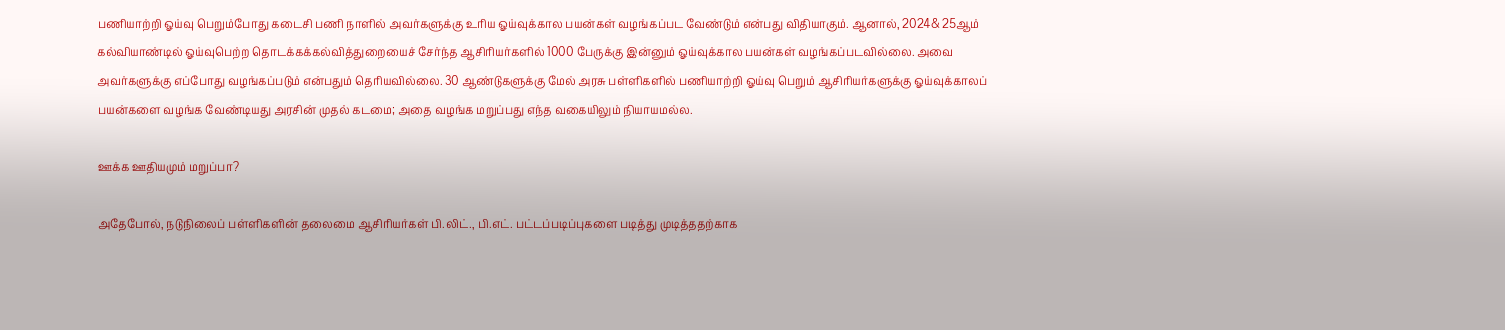பணியாற்றி ஓய்வு பெறும்போது கடைசி பணி நாளில் அவர்களுக்கு உரிய ஓய்வுக்கால பயன்கள் வழங்கப்பட வேண்டும் என்பது விதியாகும். ஆனால், 2024& 25ஆம் கல்வியாண்டில் ஓய்வுபெற்ற தொடக்கக்கல்வித்துறையைச் சேர்ந்த ஆசிரியர்களில் 1000 பேருக்கு இன்னும் ஓய்வுக்கால பயன்கள் வழங்கப்படவில்லை. அவை அவர்களுக்கு எப்போது வழங்கப்படும் என்பதும் தெரியவில்லை. 30 ஆண்டுகளுக்கு மேல் அரசு பள்ளிகளில் பணியாற்றி ஓய்வு பெறும் ஆசிரியர்களுக்கு ஓய்வுக்காலப் பயன்களை வழங்க வேண்டியது அரசின் முதல் கடமை; அதை வழங்க மறுப்பது எந்த வகையிலும் நியாயமல்ல.

ஊக்க ஊதியமும் மறுப்பா?

அதேபோல், நடுநிலைப் பள்ளிகளின் தலைமை ஆசிரியர்கள் பி.லிட்., பி.எட். பட்டப்படிப்புகளை படித்து முடித்ததற்காக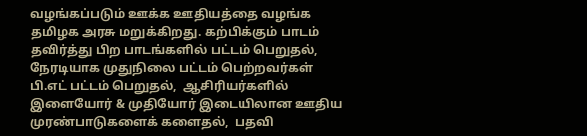வழங்கப்படும் ஊக்க ஊதியத்தை வழங்க தமிழக அரசு மறுக்கிறது. கற்பிக்கும் பாடம் தவிர்த்து பிற பாடங்களில் பட்டம் பெறுதல், நேரடியாக முதுநிலை பட்டம் பெற்றவர்கள் பி.எட் பட்டம் பெறுதல்,  ஆசிரியர்களில் இளையோர் & முதியோர் இடையிலான ஊதிய முரண்பாடுகளைக் களைதல்,  பதவி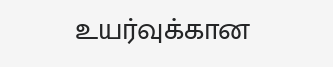உயர்வுக்கான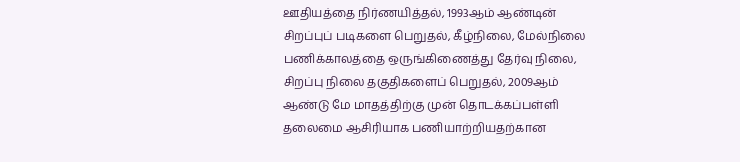ஊதியத்தை நிர்ணயித்தல், 1993ஆம் ஆண்டின் சிறப்புப் படிகளை பெறுதல், கீழ்நிலை, மேல்நிலை பணிக்காலத்தை ஒருங்கிணைத்து தேர்வு நிலை, சிறப்பு நிலை தகுதிகளைப் பெறுதல், 2009ஆம் ஆண்டு மே மாதத்திற்கு முன் தொடக்கப்பள்ளி தலைமை ஆசிரியாக பணியாற்றியதற்கான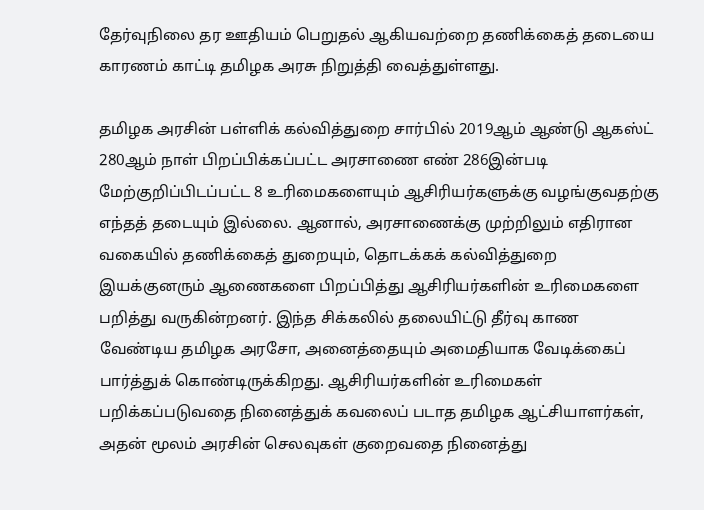தேர்வுநிலை தர ஊதியம் பெறுதல் ஆகியவற்றை தணிக்கைத் தடையை காரணம் காட்டி தமிழக அரசு நிறுத்தி வைத்துள்ளது.

தமிழக அரசின் பள்ளிக் கல்வித்துறை சார்பில் 2019ஆம் ஆண்டு ஆகஸ்ட் 280ஆம் நாள் பிறப்பிக்கப்பட்ட அரசாணை எண் 286இன்படி மேற்குறிப்பிடப்பட்ட 8 உரிமைகளையும் ஆசிரியர்களுக்கு வழங்குவதற்கு எந்தத் தடையும் இல்லை. ஆனால், அரசாணைக்கு முற்றிலும் எதிரான வகையில் தணிக்கைத் துறையும், தொடக்கக் கல்வித்துறை இயக்குனரும் ஆணைகளை பிறப்பித்து ஆசிரியர்களின் உரிமைகளை பறித்து வருகின்றனர். இந்த சிக்கலில் தலையிட்டு தீர்வு காண வேண்டிய தமிழக அரசோ, அனைத்தையும் அமைதியாக வேடிக்கைப் பார்த்துக் கொண்டிருக்கிறது. ஆசிரியர்களின் உரிமைகள் பறிக்கப்படுவதை நினைத்துக் கவலைப் படாத தமிழக ஆட்சியாளர்கள், அதன் மூலம் அரசின் செலவுகள் குறைவதை நினைத்து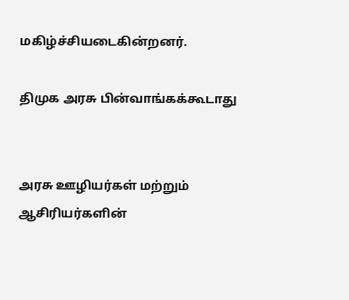மகிழ்ச்சியடைகின்றனர்.

திமுக அரசு பின்வாங்கக்கூடாது


அரசு ஊழியர்கள் மற்றும் ஆசிரியர்களின்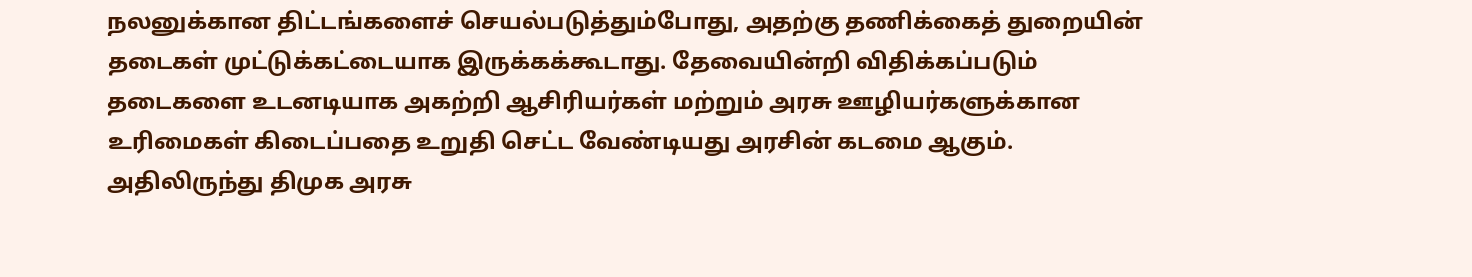நலனுக்கான திட்டங்களைச் செயல்படுத்தும்போது, அதற்கு தணிக்கைத் துறையின் தடைகள் முட்டுக்கட்டையாக இருக்கக்கூடாது. தேவையின்றி விதிக்கப்படும் தடைகளை உடனடியாக அகற்றி ஆசிரியர்கள் மற்றும் அரசு ஊழியர்களுக்கான உரிமைகள் கிடைப்பதை உறுதி செட்ட வேண்டியது அரசின் கடமை ஆகும். அதிலிருந்து திமுக அரசு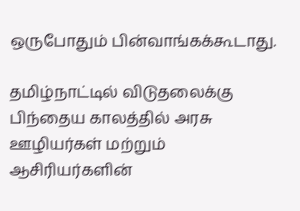ஒருபோதும் பின்வாங்கக்கூடாது.

தமிழ்நாட்டில் விடுதலைக்கு பிந்தைய காலத்தில் அரசு ஊழியர்கள் மற்றும் ஆசிரியர்களின்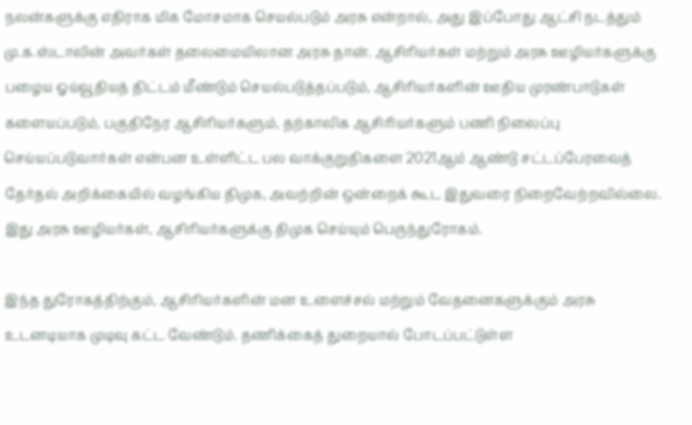நலன்களுக்கு எதிராக மிக மோசமாக செயல்படும் அரசு என்றால், அது இப்போது ஆட்சி நடத்தும் மு.க.ஸ்டாலின் அவர்கள் தலைமையிலான அரசு தான். ஆசிரியர்கள் மற்றும் அரசு ஊழியர்களுக்கு பழைய ஓய்வூதியத் திட்டம் மீண்டும் செயல்படுத்தப்படும், ஆசிரியர்களின் ஊதிய முரண்பாடுகள் களையப்படும், பகுதிநேர ஆசிரியர்களும், தற்காலிக ஆசிரியர்களும் பணி நிலைப்பு செய்யப்படுவார்கள் என்பன உள்ளிட்ட பல வாக்குறுதிகளை 2021ஆம் ஆண்டு சட்டப்பேரவைத் தேர்தல் அறிக்கையில் வழங்கிய திமுக, அவற்றின் ஒன்றைக் கூட இதுவரை நிறைவேற்றவில்லை. இது அரசு ஊழியர்கள், ஆசிரியர்களுக்கு திமுக செய்யும் பெருந்துரோகம்.

இந்த துரோகத்திற்கும், ஆசிரியர்களின் மன உளைச்சல் மற்றும் வேதனைகளுக்கும் அரசு உடனடியாக முடிவு கட்ட வேண்டும். தணிக்கைத் துறையால் போடப்பட்டுள்ள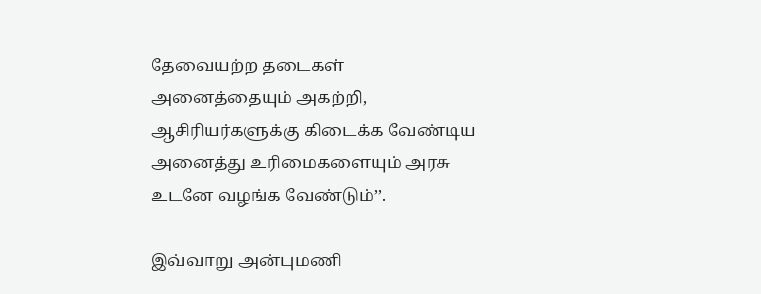தேவையற்ற தடைகள் அனைத்தையும் அகற்றி, ஆசிரியர்களுக்கு கிடைக்க வேண்டிய அனைத்து உரிமைகளையும் அரசு உடனே வழங்க வேண்டும்’’.

இவ்வாறு அன்புமணி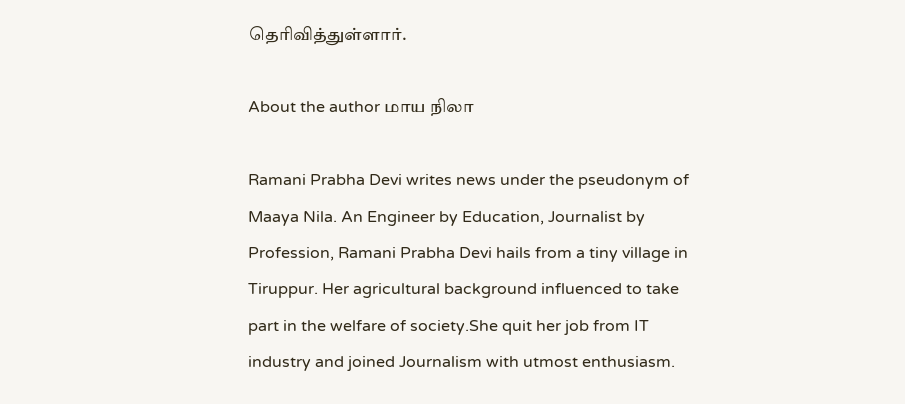தெரிவித்துள்ளார்.

About the author மாய நிலா

Ramani Prabha Devi writes news under the pseudonym of Maaya Nila. An Engineer by Education, Journalist by Profession, Ramani Prabha Devi hails from a tiny village in Tiruppur. Her agricultural background influenced to take part in the welfare of society.She quit her job from IT industry and joined Journalism with utmost enthusiasm.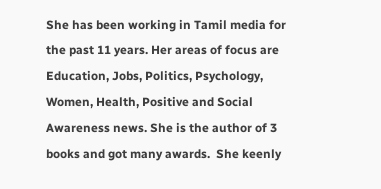She has been working in Tamil media for the past 11 years. Her areas of focus are Education, Jobs, Politics, Psychology, Women, Health, Positive and Social Awareness news. She is the author of 3 books and got many awards.  She keenly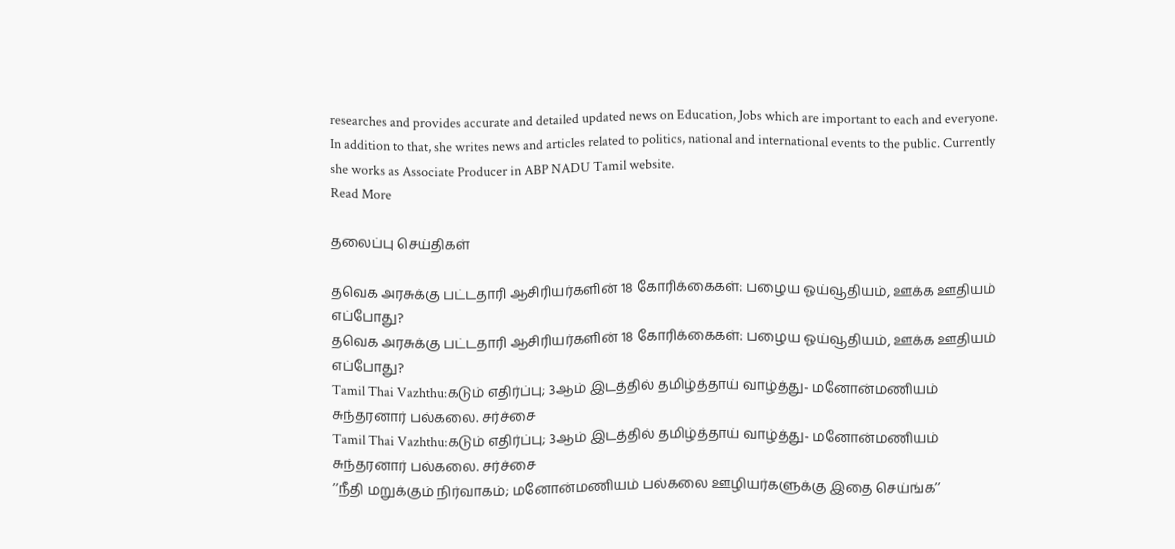researches and provides accurate and detailed updated news on Education, Jobs which are important to each and everyone. In addition to that, she writes news and articles related to politics, national and international events to the public. Currently she works as Associate Producer in ABP NADU Tamil website.
Read More

தலைப்பு செய்திகள்

தவெக அரசுக்கு பட்டதாரி ஆசிரியர்களின் 18 கோரிக்கைகள்: பழைய ஓய்வூதியம், ஊக்க ஊதியம் எப்போது?
தவெக அரசுக்கு பட்டதாரி ஆசிரியர்களின் 18 கோரிக்கைகள்: பழைய ஓய்வூதியம், ஊக்க ஊதியம் எப்போது?
Tamil Thai Vazhthu:கடும் எதிர்ப்பு; 3ஆம் இடத்தில் தமிழ்த்தாய் வாழ்த்து- மனோன்மணியம் சுந்தரனார் பல்கலை. சர்ச்சை
Tamil Thai Vazhthu:கடும் எதிர்ப்பு; 3ஆம் இடத்தில் தமிழ்த்தாய் வாழ்த்து- மனோன்மணியம் சுந்தரனார் பல்கலை. சர்ச்சை
’’நீதி மறுக்கும் நிர்வாகம்; மனோன்மணியம் பல்கலை ஊழியர்களுக்கு இதை செய்ங்க’’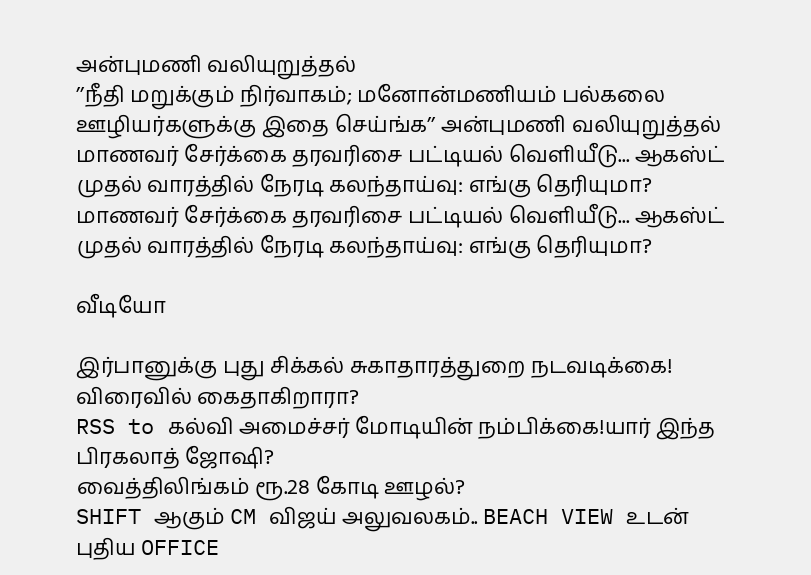அன்புமணி வலியுறுத்தல்
’’நீதி மறுக்கும் நிர்வாகம்; மனோன்மணியம் பல்கலை ஊழியர்களுக்கு இதை செய்ங்க’’ அன்புமணி வலியுறுத்தல்
மாணவர் சேர்க்கை தரவரிசை பட்டியல் வெளியீடு... ஆகஸ்ட் முதல் வாரத்தில் நேரடி கலந்தாய்வு: எங்கு தெரியுமா?
மாணவர் சேர்க்கை தரவரிசை பட்டியல் வெளியீடு... ஆகஸ்ட் முதல் வாரத்தில் நேரடி கலந்தாய்வு: எங்கு தெரியுமா?

வீடியோ

இர்பானுக்கு புது சிக்கல் சுகாதாரத்துறை நடவடிக்கை! விரைவில் கைதாகிறாரா?
RSS to கல்வி அமைச்சர் மோடியின் நம்பிக்கை!யார் இந்த பிரகலாத் ஜோஷி?
வைத்திலிங்கம் ரூ.28 கோடி ஊழல்?
SHIFT ஆகும் CM விஜய் அலுவலகம்.. BEACH VIEW உடன் புதிய OFFICE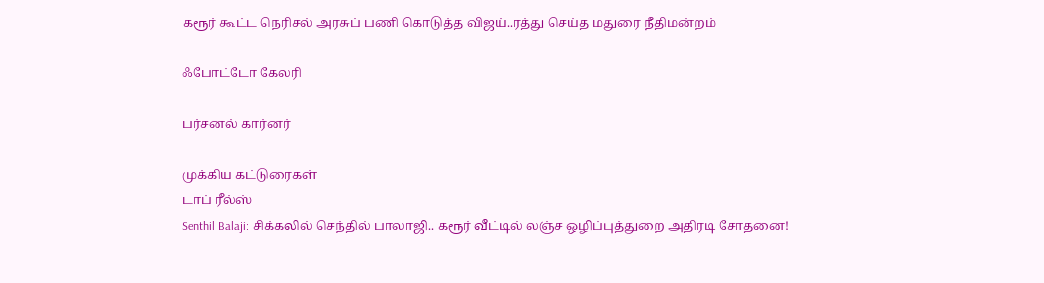கரூர் கூட்ட நெரிசல் அரசுப் பணி கொடுத்த விஜய்..ரத்து செய்த மதுரை நீதிமன்றம்

ஃபோட்டோ கேலரி

பர்சனல் கார்னர்

முக்கிய கட்டுரைகள்
டாப் ரீல்ஸ்
Senthil Balaji: சிக்கலில் செந்தில் பாலாஜி.. கரூர் வீட்டில் லஞ்ச ஒழிப்புத்துறை அதிரடி சோதனை!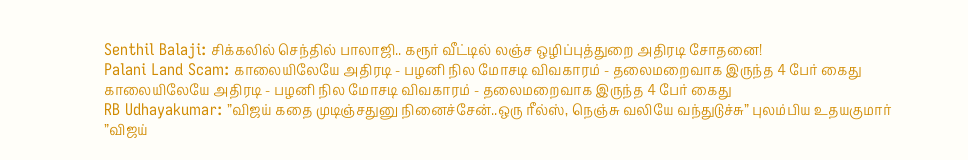Senthil Balaji: சிக்கலில் செந்தில் பாலாஜி.. கரூர் வீட்டில் லஞ்ச ஒழிப்புத்துறை அதிரடி சோதனை!
Palani Land Scam: காலையிலேயே அதிரடி - பழனி நில மோசடி விவகாரம் - தலைமறைவாக இருந்த 4 பேர் கைது
காலையிலேயே அதிரடி - பழனி நில மோசடி விவகாரம் - தலைமறைவாக இருந்த 4 பேர் கைது
RB Udhayakumar: ”விஜய் கதை முடிஞ்சதுனு நினைச்சேன்..ஒரு ரீல்ஸ், நெஞ்சு வலியே வந்துடுச்சு” புலம்பிய உதயகுமார்
”விஜய்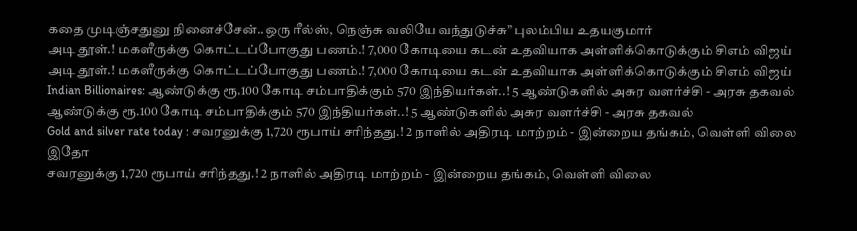கதை முடிஞ்சதுனு நினைச்சேன்..ஒரு ரீல்ஸ், நெஞ்சு வலியே வந்துடுச்சு” புலம்பிய உதயகுமார்
அடி தூள்.! மகளீருக்கு கொட்டப்போகுது பணம்.! 7,000 கோடியை கடன் உதவியாக அள்ளிக்கொடுக்கும் சிஎம் விஜய்
அடி தூள்.! மகளீருக்கு கொட்டப்போகுது பணம்.! 7,000 கோடியை கடன் உதவியாக அள்ளிக்கொடுக்கும் சிஎம் விஜய்
Indian Billionaires: ஆண்டுக்கு ரூ.100 கோடி சம்பாதிக்கும் 570 இந்தியர்கள்..! 5 ஆண்டுகளில் அசுர வளர்ச்சி - அரசு தகவல்
ஆண்டுக்கு ரூ.100 கோடி சம்பாதிக்கும் 570 இந்தியர்கள்..! 5 ஆண்டுகளில் அசுர வளர்ச்சி - அரசு தகவல்
Gold and silver rate today : சவரனுக்கு 1,720 ரூபாய் சரிந்தது.! 2 நாளில் அதிரடி மாற்றம் - இன்றைய தங்கம், வெள்ளி விலை இதோ
சவரனுக்கு 1,720 ரூபாய் சரிந்தது.! 2 நாளில் அதிரடி மாற்றம் - இன்றைய தங்கம், வெள்ளி விலை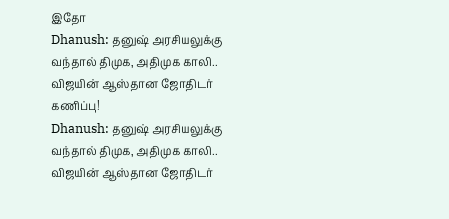இதோ
Dhanush: தனுஷ் அரசியலுக்கு வந்தால் திமுக, அதிமுக காலி.. விஜயின் ஆஸ்தான ஜோதிடர் கணிப்பு!
Dhanush: தனுஷ் அரசியலுக்கு வந்தால் திமுக, அதிமுக காலி.. விஜயின் ஆஸ்தான ஜோதிடர்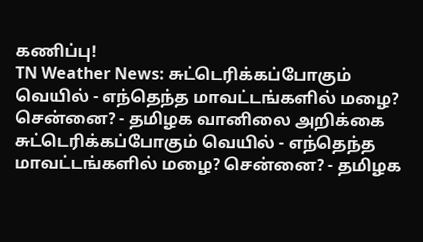கணிப்பு!
TN Weather News: சுட்டெரிக்கப்போகும் வெயில் - எந்தெந்த மாவட்டங்களில் மழை? சென்னை? - தமிழக வானிலை அறிக்கை
சுட்டெரிக்கப்போகும் வெயில் - எந்தெந்த மாவட்டங்களில் மழை? சென்னை? - தமிழக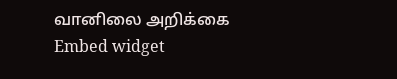வானிலை அறிக்கை
Embed widget